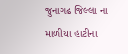જુનાગઢ જિલ્લા ના માળીયા હાટીના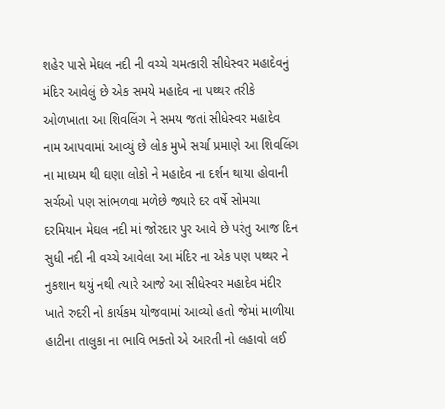શહેર પાસે મેઘલ નદી ની વચ્ચે ચમત્કારી સીધેસ્વર મહાદેવનું મંદિર આવેલું છે એક સમયે મહાદેવ ના પથ્થર તરીકે ઓળખાતા આ શિવલિંગ ને સમય જતાં સીધેસ્વર મહાદેવ નામ આપવામાં આવ્યું છે લોક મુખે સર્ચા પ્રમાણે આ શિવલિંગ ના માધ્યમ થી ઘણા લોકો ને મહાદેવ ના દર્શન થાયા હોવાની સર્ચઓ પણ સાંભળવા મળેછે જ્યારે દર વર્ષે સોમચા દરમિયાન મેઘલ નદી માં જોરદાર પુર આવે છે પરંતુ આજ દિન સુધી નદી ની વચ્ચે આવેલા આ મંદિર ના એક પણ પથ્થર ને નુકશાન થયું નથી ત્યારે આજે આ સીધેસ્વર મહાદેવ મંદીર ખાતે રુદરી નો કાર્યકમ યોજવામાં આવ્યો હતો જેમાં માળીયા હાટીના તાલુકા ના ભાવિ ભક્તો એ આરતી નો લહાવો લઈ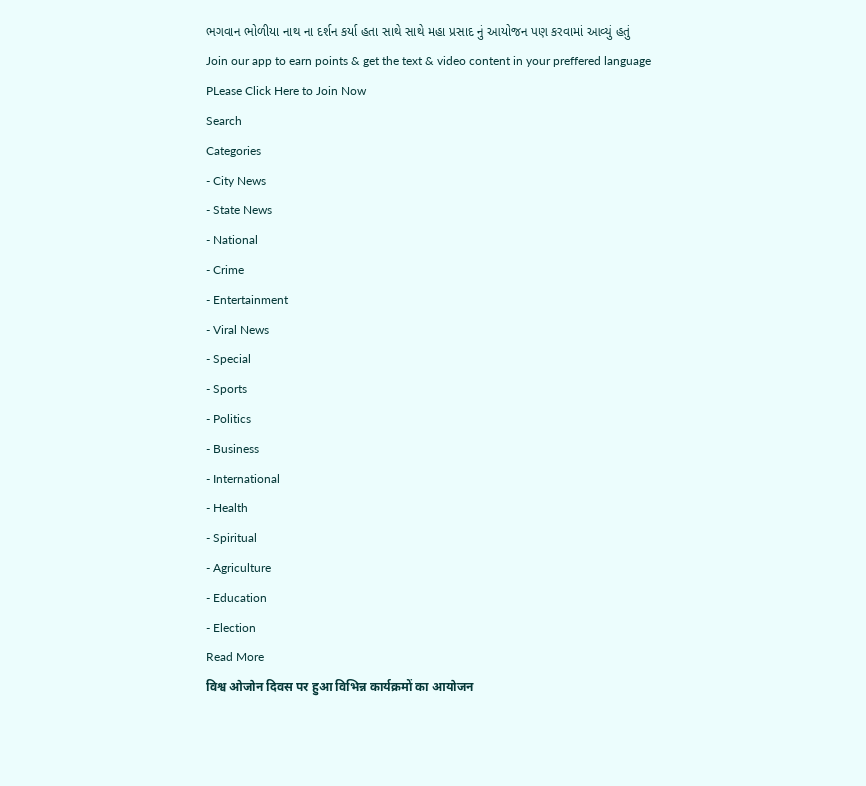ભગવાન ભોળીયા નાથ ના દર્શન કર્યા હતા સાથે સાથે મહા પ્રસાદ નું આયોજન પણ કરવામાં આવ્યું હતું
Join our app to earn points & get the text & video content in your preffered language
PLease Click Here to Join Now
Search
Categories
- City News
- State News
- National
- Crime
- Entertainment
- Viral News
- Special
- Sports
- Politics
- Business
- International
- Health
- Spiritual
- Agriculture
- Education
- Election
Read More
विश्व ओजोन दिवस पर हुआ विभिन्न कार्यक्रमों का आयोजन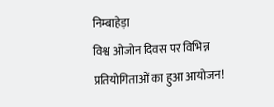निम्बाहेड़ा
विश्व ओजोन दिवस पर विभिन्न प्रतियोगिताओं का हुआ आयोजन!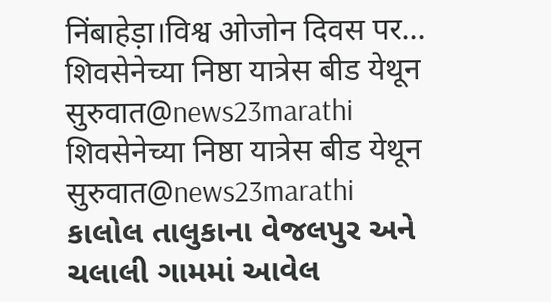निंबाहेड़ा।विश्व ओजोन दिवस पर...
शिवसेनेच्या निष्ठा यात्रेस बीड येथून सुरुवात@news23marathi
शिवसेनेच्या निष्ठा यात्रेस बीड येथून सुरुवात@news23marathi
કાલોલ તાલુકાના વેજલપુર અને ચલાલી ગામમાં આવેલ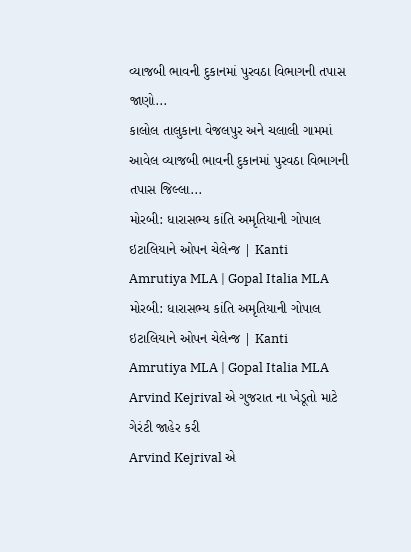વ્યાજબી ભાવની દુકાનમાં પુરવઠા વિભાગની તપાસ જાણો...
કાલોલ તાલુકાના વેજલપુર અને ચલાલી ગામમાં આવેલ વ્યાજબી ભાવની દુકાનમાં પુરવઠા વિભાગની તપાસ જિલ્લા...
મોરબી: ધારાસભ્ય કાંતિ અમૃતિયાની ગોપાલ ઇટાલિયાને ઓપન ચેલેન્જ | Kanti Amrutiya MLA | Gopal Italia MLA
મોરબી: ધારાસભ્ય કાંતિ અમૃતિયાની ગોપાલ ઇટાલિયાને ઓપન ચેલેન્જ | Kanti Amrutiya MLA | Gopal Italia MLA
Arvind Kejrival એ ગુજરાત ના ખેડૂતો માટે ગેરંટી જાહેર કરી
Arvind Kejrival એ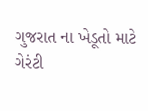ગુજરાત ના ખેડૂતો માટે ગેરંટી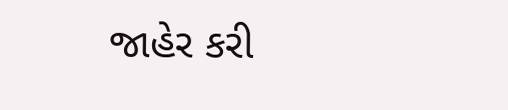જાહેર કરી